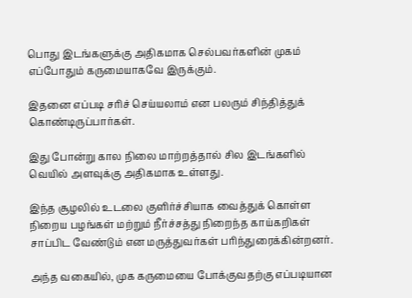பொது இடங்களுக்கு அதிகமாக செல்பவர்களின் முகம் எப்போதும் கருமையாகவே இருக்கும்.

இதனை எப்படி சரிச் செய்யலாம் என பலரும் சிந்தித்துக் கொண்டிருப்பார்கள்.

இது போன்று கால நிலை மாற்றத்தால் சில இடங்களில் வெயில் அளவுக்கு அதிகமாக உள்ளது.

இந்த சூழலில் உடலை குளிர்ச்சியாக வைத்துக் கொள்ள நிறைய பழங்கள் மற்றும் நீர்ச்சத்து நிறைந்த காய்கறிகள் சாப்பிட வேண்டும் என மருத்துவர்கள் பரிந்துரைக்கின்றனர்.

அந்த வகையில், முக கருமையை போக்குவதற்கு எப்படியான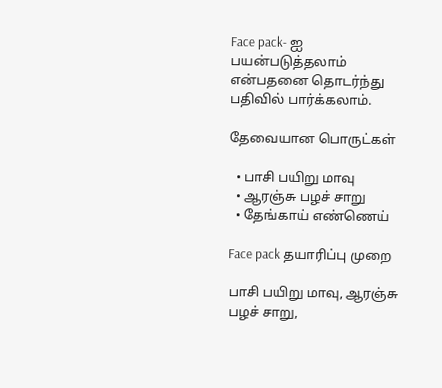Face pack- ஐ பயன்படுத்தலாம் என்பதனை தொடர்ந்து பதிவில் பார்க்கலாம்.

தேவையான பொருட்கள்

  • பாசி பயிறு மாவு
  • ஆரஞ்சு பழச் சாறு
  • தேங்காய் எண்ணெய்

Face pack தயாரிப்பு முறை

பாசி பயிறு மாவு, ஆரஞ்சு பழச் சாறு,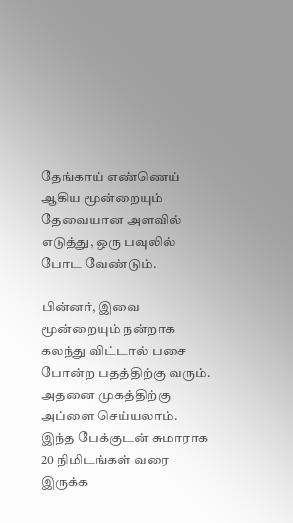தேங்காய் எண்ணெய் ஆகிய மூன்றையும் தேவையான அளவில் எடுத்து, ஒரு பவுலில் போட வேண்டும்.

பின்னர், இவை மூன்றையும் நன்றாக கலந்து விட்டால் பசை போன்ற பதத்திற்கு வரும். அதனை முகத்திற்கு அப்ளை செய்யலாம். இந்த பேக்குடன் சுமாராக 20 நிமிடங்கள் வரை இருக்க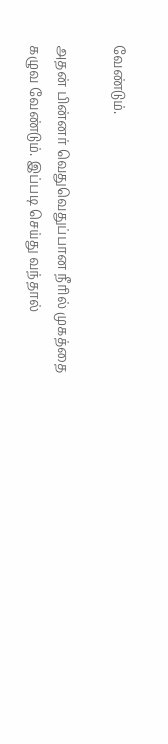வேண்டும்.

அதன் பின்னர் வெதுவெதுப்பான நீரில் முகத்தை கழுவ வேண்டும். இப்படி செய்து வந்தால்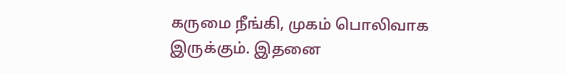கருமை நீங்கி, முகம் பொலிவாக இருக்கும். இதனை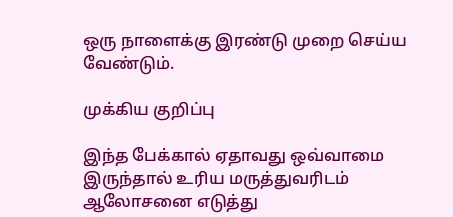ஒரு நாளைக்கு இரண்டு முறை செய்ய வேண்டும்.

முக்கிய குறிப்பு

இந்த பேக்கால் ஏதாவது ஒவ்வாமை இருந்தால் உரிய மருத்துவரிடம் ஆலோசனை எடுத்து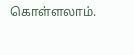கொள்ளலாம்.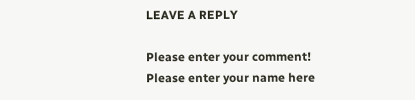LEAVE A REPLY

Please enter your comment!
Please enter your name here